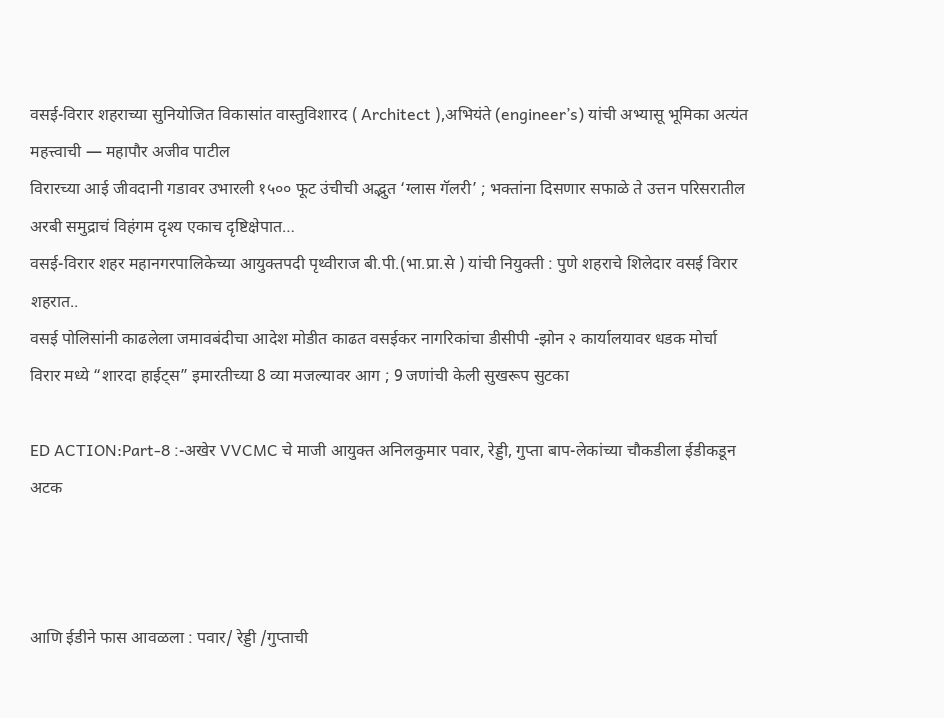वसई-विरार शहराच्या सुनियोजित विकासांत वास्तुविशारद ( Architect ),अभियंते (engineer’s) यांची अभ्यासू भूमिका अत्यंत महत्त्वाची — महापौर अजीव पाटील
विरारच्या आई जीवदानी गडावर उभारली १५०० फूट उंचीची अद्भुत ‘ग्लास गॅलरी’ ; भक्तांना दिसणार सफाळे ते उत्तन परिसरातील अरबी समुद्राचं विहंगम दृश्य एकाच दृष्टिक्षेपात…
वसई-विरार शहर महानगरपालिकेच्या आयुक्तपदी पृथ्वीराज बी.पी.(भा.प्रा.से ) यांची नियुक्ती : पुणे शहराचे शिलेदार वसई विरार शहरात..
वसई पोलिसांनी काढलेला जमावबंदीचा आदेश मोडीत काढत वसईकर नागरिकांचा डीसीपी -झोन २ कार्यालयावर धडक मोर्चा
विरार मध्ये “शारदा हाईट्स” इमारतीच्या 8 व्या मजल्यावर आग ; 9 जणांची केली सुखरूप सुटका

ED ACTION:Part-8 :-अखेर VVCMC चे माजी आयुक्त अनिलकुमार पवार, रेड्डी, गुप्ता बाप-लेकांच्या चौकडीला ईडीकडून अटक



आणि ईडीने फास आवळला : पवार/ रेड्डी /गुप्ताची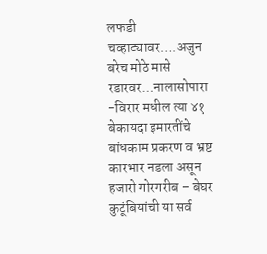लफडी चव्हाट्यावर….अजुन बरेच मोठे मासे रडारवर…नालासोपारा -विरार मधील त्या ४१ बेकायदा इमारतींचे बांधकाम प्रकरण व भ्रष्ट कारभार नडला असून हजारो गोरगरीब – बेघर कुटूंबियांची या सर्व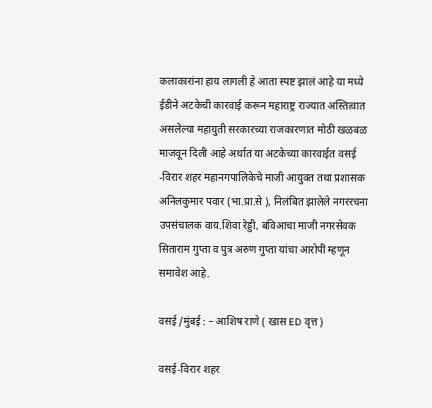कलाकारांना हाय लागली हे आता स्पष्ट झालं आहे या मध्ये ईडीने अटकेची कारवाई करून महाराष्ट्र राज्यात अस्तित्वात असलेल्या महायुती सरकारच्या राजकारणात मोठी खळबळ माजवून दिली आहे अर्थात या अटकेच्या कारवाईत वसई -विरार शहर महानगपालिकेचे माजी आयुक्त तथा प्रशासक अनिलकुमार पवार (भा.प्रा.से ), निलंबित झालेले नगररचना उपसंचालक वाय.शिवा रेड्डी, बविआचा माजी नगरसेवक सिताराम गुप्ता व पुत्र अरुण गुप्ता यांचा आरोपीं म्हणून समावेश आहे.

वसई /मुंबई : – आशिष राणे ( खास ED वृत्त)

वसई-विरार शहर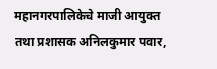महानगरपालिकेचे माजी आयुक्त तथा प्रशासक अनिलकुमार पवार,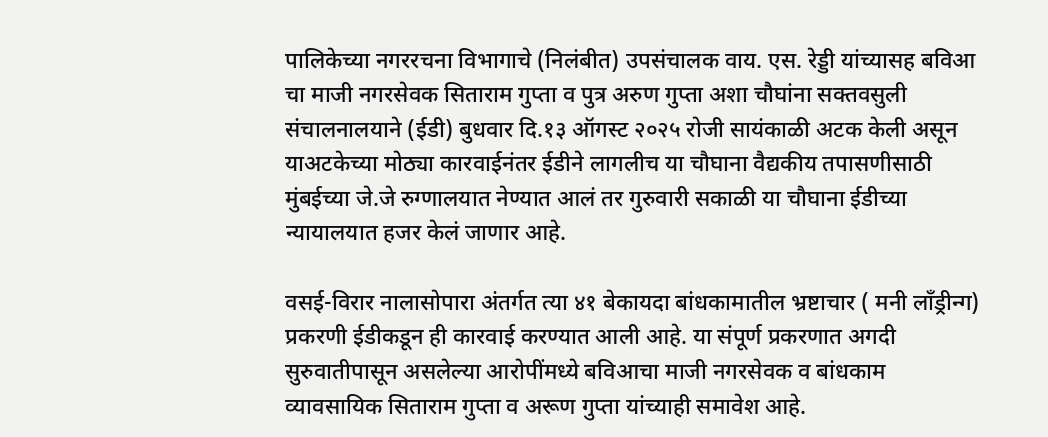पालिकेच्या नगररचना विभागाचे (निलंबीत) उपसंचालक वाय. एस. रेड्डी यांच्यासह बविआ चा माजी नगरसेवक सिताराम गुप्ता व पुत्र अरुण गुप्ता अशा चौघांना सक्तवसुली संचालनालयाने (ईडी) बुधवार दि.१३ ऑगस्ट २०२५ रोजी सायंकाळी अटक केली असून याअटकेच्या मोठ्या कारवाईनंतर ईडीने लागलीच या चौघाना वैद्यकीय तपासणीसाठी मुंबईच्या जे.जे रुग्णालयात नेण्यात आलं तर गुरुवारी सकाळी या चौघाना ईडीच्या न्यायालयात हजर केलं जाणार आहे.

वसई-विरार नालासोपारा अंतर्गत त्या ४१ बेकायदा बांधकामातील भ्रष्टाचार ( मनी लॉंड्रीन्ग) प्रकरणी ईडीकडून ही कारवाई करण्यात आली आहे. या संपूर्ण प्रकरणात अगदी सुरुवातीपासून असलेल्या आरोपींमध्ये बविआचा माजी नगरसेवक व बांधकाम व्यावसायिक सिताराम गुप्ता व अरूण गुप्ता यांच्याही समावेश आहे.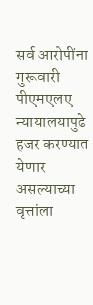सर्व आरोपींना गुरूवारी पीएमएलए न्यायालयापुढे हजर करण्यात येणार असल्याच्या वृत्तांला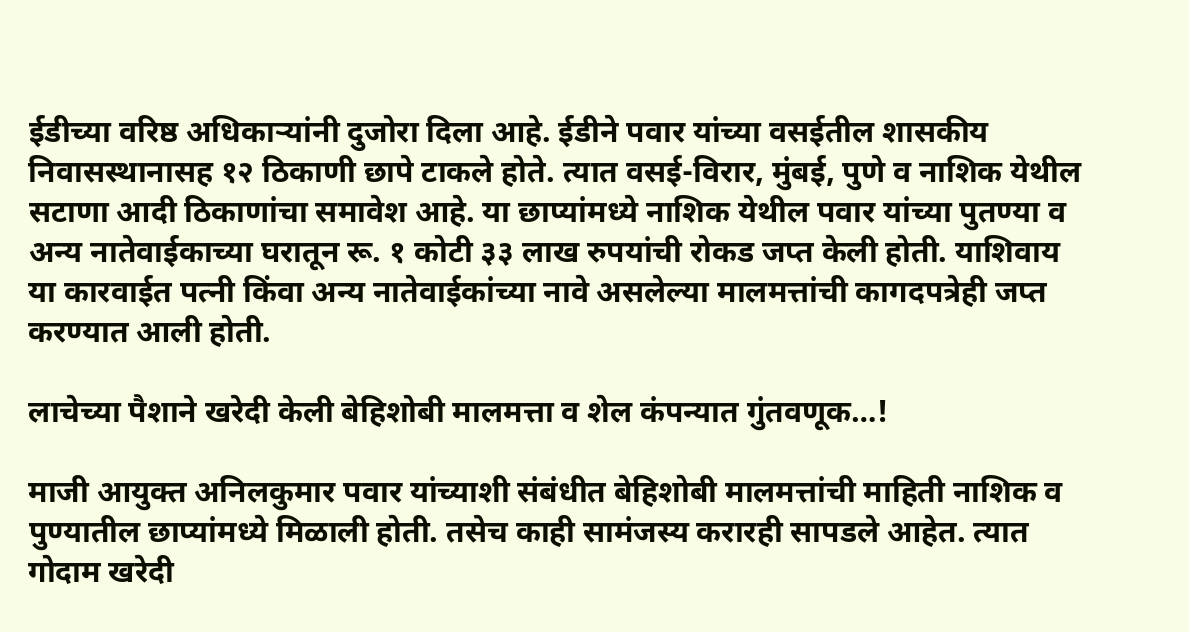ईडीच्या वरिष्ठ अधिकाऱ्यांनी दुजोरा दिला आहे. ईडीने पवार यांच्या वसईतील शासकीय निवासस्थानासह १२ ठिकाणी छापे टाकले होते. त्यात वसई-विरार, मुंबई, पुणे व नाशिक येथील सटाणा आदी ठिकाणांचा समावेश आहे. या छाप्यांमध्ये नाशिक येथील पवार यांच्या पुतण्या व अन्य नातेवाईकाच्या घरातून रू. १ कोटी ३३ लाख रुपयांची रोकड जप्त केली होती. याशिवाय या कारवाईत पत्नी किंवा अन्य नातेवाईकांच्या नावे असलेल्या मालमत्तांची कागदपत्रेही जप्त करण्यात आली होती.

लाचेच्या पैशाने खरेदी केली बेहिशोबी मालमत्ता व शेल कंपन्यात गुंतवणूक…!

माजी आयुक्त अनिलकुमार पवार यांच्याशी संबंधीत बेहिशोबी मालमत्तांची माहिती नाशिक व पुण्यातील छाप्यांमध्ये मिळाली होती. तसेच काही सामंजस्य करारही सापडले आहेत. त्यात गोदाम खरेदी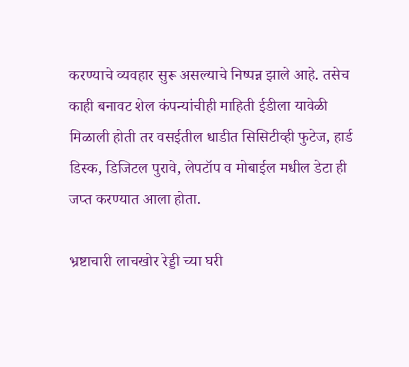करण्याचे व्यवहार सुरू असल्याचे निष्पन्न झाले आहे. तसेच काही बनावट शेल कंपन्यांचीही माहिती ईडीला यावेळी मिळाली होती तर वसईतील धाडीत सिसिटीव्ही फुटेज, हार्ड डिस्क, डिजिटल पुरावे, लेपटॉप व मोबाईल मधील डेटा ही जप्त करण्यात आला होता.

भ्रष्टाचारी लाचखोर रेड्डी च्या घरी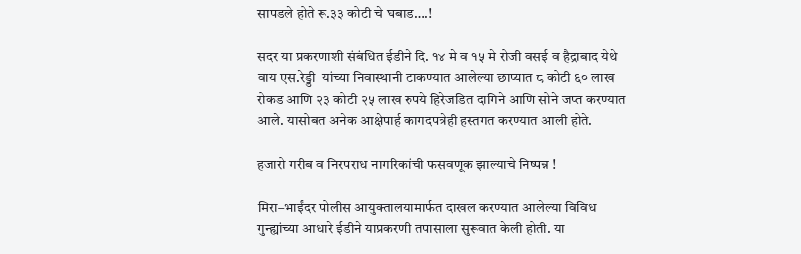सापडले होते रू.३३ कोटी चे घबाड….!

सदर या प्रकरणाशी संबंधित ईडीने दि. १४ मे व १५ मे रोजी वसई व हैद्राबाद येथे वाय एस.रेड्डी  यांच्या निवास्थानी टाकण्यात आलेल्या छाप्यात ८ कोटी ६० लाख रोकड आणि २३ कोटी २५ लाख रुपये हिरेजडित दागिने आणि सोने जप्त करण्यात आले. यासोबत अनेक आक्षेपार्ह कागदपत्रेही हस्तगत करण्यात आली होते.

हजारो गरीब व निरपराध नागरिकांची फसवणूक झाल्याचे निष्पन्न !

मिरा–भाईंदर पोलीस आयुक्तालयामार्फत दाखल करण्यात आलेल्या विविध गुन्ह्यांच्या आधारे ईडीने याप्रकरणी तपासाला सुरूवात केली होती. या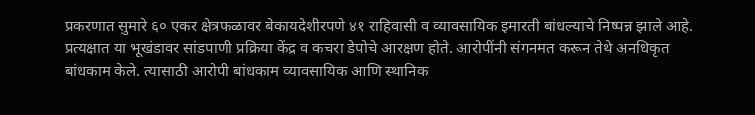प्रकरणात सुमारे ६० एकर क्षेत्रफळावर बेकायदेशीरपणे ४१ राहिवासी व व्यावसायिक इमारती बांधल्याचे निष्पन्न झाले आहे. प्रत्यक्षात या भूखंडावर सांडपाणी प्रक्रिया केंद्र व कचरा डेपोचे आरक्षण होते. आरोपींनी संगनमत करून तेथे अनधिकृत बांधकाम केले. त्यासाठी आरोपी बांधकाम व्यावसायिक आणि स्थानिक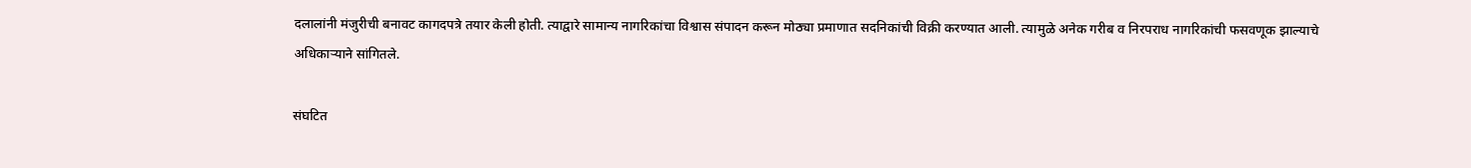दलालांनी मंजुरीची बनावट कागदपत्रे तयार केली होती. त्याद्वारे सामान्य नागरिकांचा विश्वास संपादन करून मोठ्या प्रमाणात सदनिकांची विक्री करण्यात आली. त्यामुळे अनेक गरीब व निरपराध नागरिकांची फसवणूक झाल्याचे अधिकाऱ्याने सांगितले.

संघटित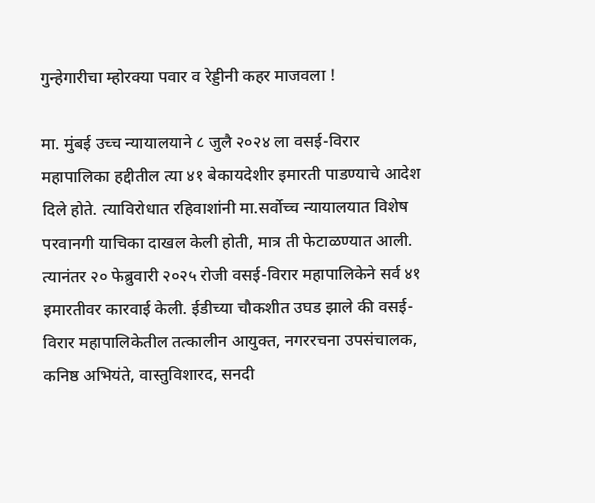गुन्हेगारीचा म्होरक्या पवार व रेड्डीनी कहर माजवला !

मा. मुंबई उच्च न्यायालयाने ८ जुलै २०२४ ला वसई-विरार महापालिका हद्दीतील त्या ४१ बेकायदेशीर इमारती पाडण्याचे आदेश दिले होते. त्याविरोधात रहिवाशांनी मा.सर्वोच्च न्यायालयात विशेष परवानगी याचिका दाखल केली होती, मात्र ती फेटाळण्यात आली. त्यानंतर २० फेब्रुवारी २०२५ रोजी वसई-विरार महापालिकेने सर्व ४१ इमारतीवर कारवाई केली. ईडीच्या चौकशीत उघड झाले की वसई-विरार महापालिकेतील तत्कालीन आयुक्त, नगररचना उपसंचालक, कनिष्ठ अभियंते, वास्तुविशारद, सनदी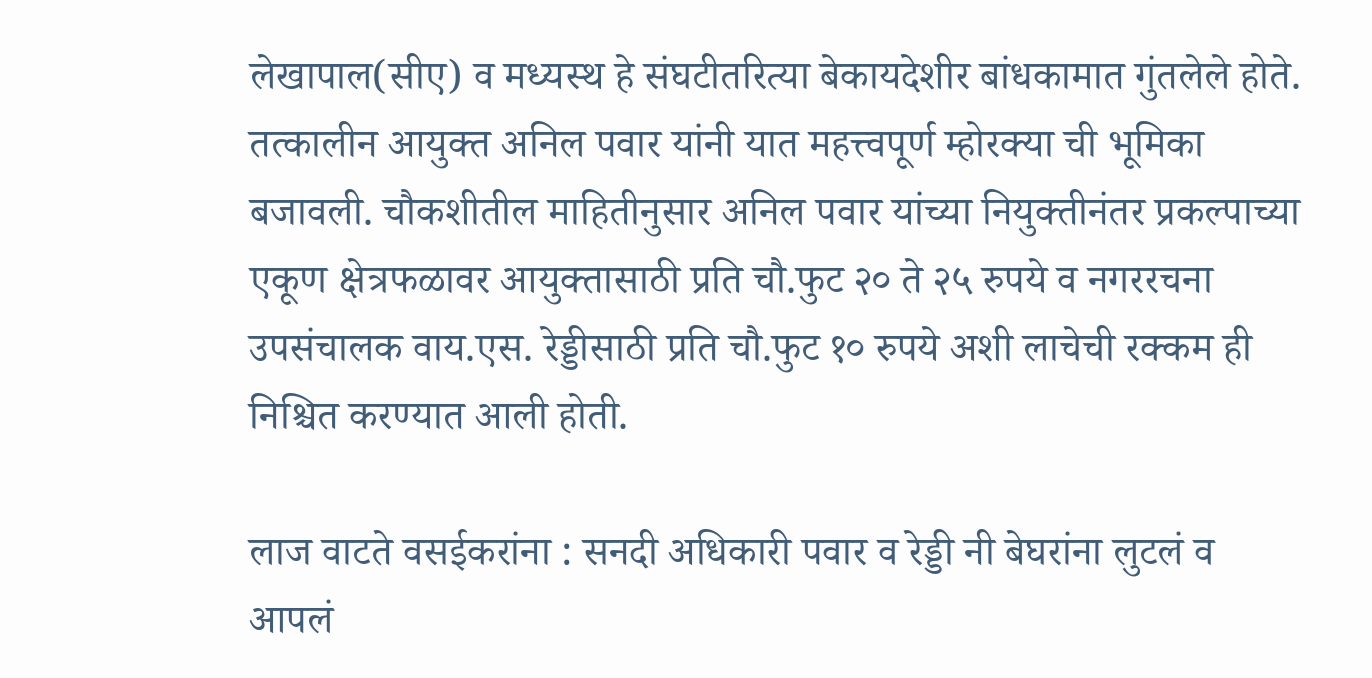लेखापाल(सीए) व मध्यस्थ हे संघटीतरित्या बेकायदेशीर बांधकामात गुंतलेले होते. तत्कालीन आयुक्त अनिल पवार यांनी यात महत्त्वपूर्ण म्होरक्या ची भूमिका बजावली. चौकशीतील माहितीनुसार अनिल पवार यांच्या नियुक्तीनंतर प्रकल्पाच्या एकूण क्षेत्रफळावर आयुक्तासाठी प्रति चौ.फुट २० ते २५ रुपये व नगररचना उपसंचालक वाय.एस. रेड्डीसाठी प्रति चौ.फुट १० रुपये अशी लाचेची रक्कम ही निश्चित करण्यात आली होती.

लाज वाटते वसईकरांना : सनदी अधिकारी पवार व रेड्डी नी बेघरांना लुटलं व आपलं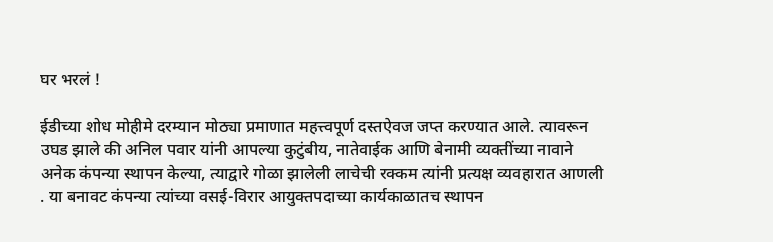घर भरलं !

ईडीच्या शोध मोहीमे दरम्यान मोठ्या प्रमाणात महत्त्वपूर्ण दस्तऐवज जप्त करण्यात आले. त्यावरून उघड झाले की अनिल पवार यांनी आपल्या कुटुंबीय, नातेवाईक आणि बेनामी व्यक्तींच्या नावाने अनेक कंपन्या स्थापन केल्या, त्याद्वारे गोळा झालेली लाचेची रक्कम त्यांनी प्रत्यक्ष व्यवहारात आणली . या बनावट कंपन्या त्यांच्या वसई-विरार आयुक्तपदाच्या कार्यकाळातच स्थापन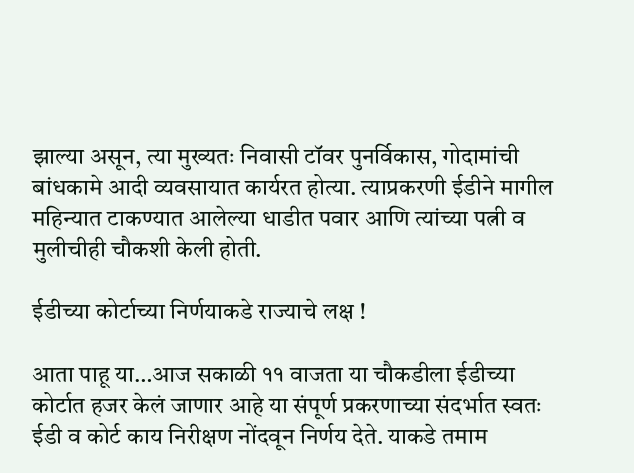झाल्या असून, त्या मुख्यतः निवासी टॉवर पुनर्विकास, गोदामांची बांधकामे आदी व्यवसायात कार्यरत होत्या. त्याप्रकरणी ईडीने मागील महिन्यात टाकण्यात आलेल्या धाडीत पवार आणि त्यांच्या पत्नी व मुलीचीही चौकशी केली होती.

ईडीच्या कोर्टाच्या निर्णयाकडे राज्याचे लक्ष !

आता पाहू या…आज सकाळी ११ वाजता या चौकडीला ईडीच्या कोर्टात हजर केलं जाणार आहे या संपूर्ण प्रकरणाच्या संदर्भात स्वतः ईडी व कोर्ट काय निरीक्षण नोंदवून निर्णय देते. याकडे तमाम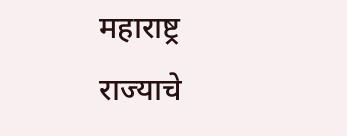महाराष्ट्र राज्याचे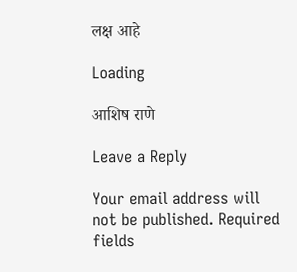लक्ष आहे

Loading

आशिष राणे

Leave a Reply

Your email address will not be published. Required fields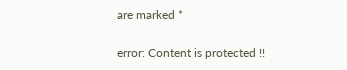are marked *

error: Content is protected !!